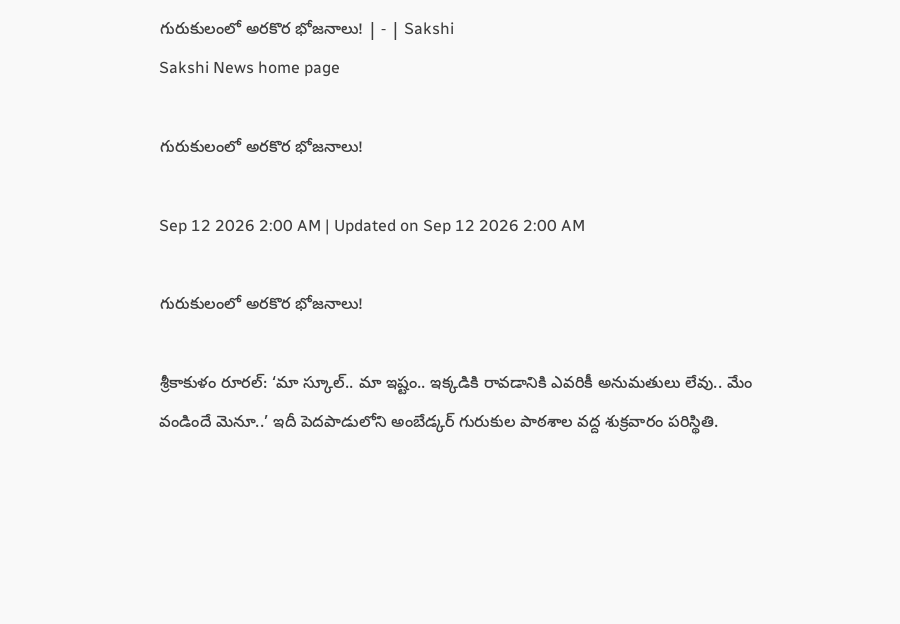గురుకులంలో అరకొర భోజనాలు! | - | Sakshi
Sakshi News home page

గురుకులంలో అరకొర భోజనాలు!

Sep 12 2026 2:00 AM | Updated on Sep 12 2026 2:00 AM

గురుకులంలో అరకొర భోజనాలు!

శ్రీకాకుళం రూరల్‌: ‘మా స్కూల్‌.. మా ఇష్టం.. ఇక్కడికి రావడానికి ఎవరికీ అనుమతులు లేవు.. మేం వండిందే మెనూ..’ ఇదీ పెదపాడులోని అంబేడ్కర్‌ గురుకుల పాఠశాల వద్ద శుక్రవారం పరిస్థితి.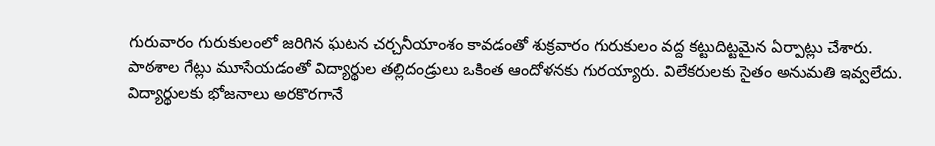గురువారం గురుకులంలో జరిగిన ఘటన చర్చనీయాంశం కావడంతో శుక్రవారం గురుకులం వద్ద కట్టుదిట్టమైన ఏర్పాట్లు చేశారు. పాఠశాల గేట్లు మూసేయడంతో విద్యార్థుల తల్లిదండ్రులు ఒకింత ఆందోళనకు గురయ్యారు. విలేకరులకు సైతం అనుమతి ఇవ్వలేదు. విద్యార్థులకు భోజనాలు అరకొరగానే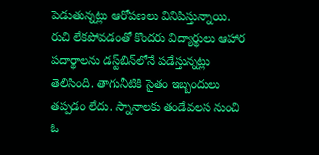పెడుతున్నట్లు ఆరోపణలు వినిపిస్తున్నాయి. రుచి లేకపోవడంతో కొందరు విద్యార్థులు ఆహార పదార్థాలను డస్ట్‌బిన్‌లోనే పడేస్తున్నట్లు తెలిసింది. తాగునీటికి సైతం ఇబ్బందులు తప్పడం లేదు. స్నానాలకు తండేవలస నుంచి ఓ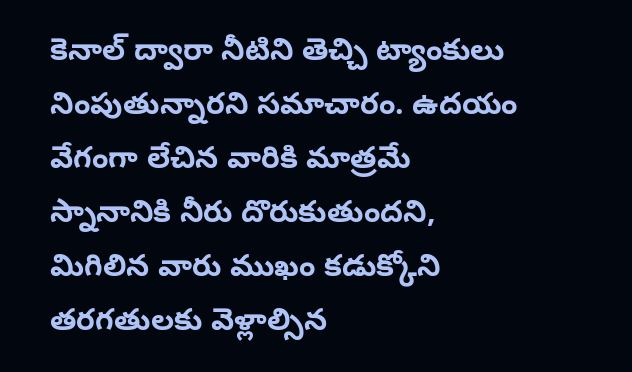కెనాల్‌ ద్వారా నీటిని తెచ్చి ట్యాంకులు నింపుతున్నారని సమాచారం. ఉదయం వేగంగా లేచిన వారికి మాత్రమే స్నానానికి నీరు దొరుకుతుందని, మిగిలిన వారు ముఖం కడుక్కోని తరగతులకు వెళ్లాల్సిన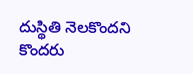దుస్థితి నెలకొందని కొందరు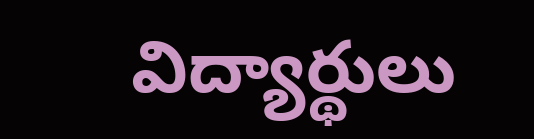విద్యార్థులు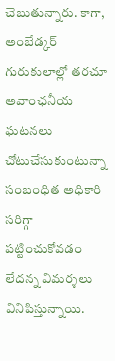చెబుతున్నారు. కాగా, అంబేడ్కర్‌ గురుకులాల్లో తరచూ అవాంఛనీయ ఘటనలు చోటుచేసుకుంటున్నా సంబంధిత అధికారి సరిగ్గా పట్టించుకోవడం లేదన్న విమర్శలు వినిపిస్తున్నాయి.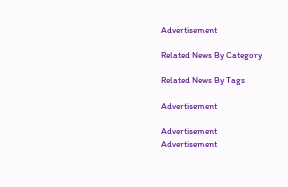Advertisement

Related News By Category

Related News By Tags

Advertisement

Advertisement
Advertisement